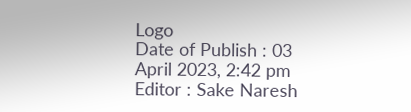Logo
Date of Publish : 03 April 2023, 2:42 pm
Editor : Sake Naresh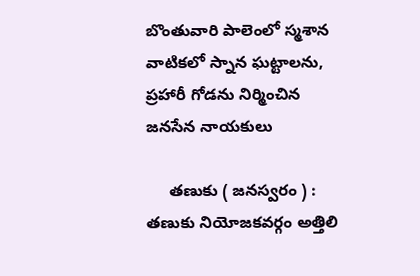బొంతువారి పాలెంలో స్మశాన వాటికలో స్నాన ఘట్టాలను, ప్రహారీ గోడను నిర్మించిన జనసేన నాయకులు

     తణుకు ( జనస్వరం ) : తణుకు నియోజకవర్గం అత్తిలి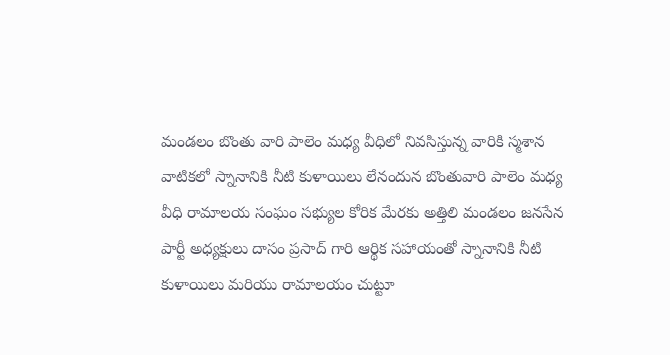మండలం బొంతు వారి పాలెం మధ్య వీధిలో నివసిస్తున్న వారికి స్మశాన వాటికలో స్నానానికి నీటి కుళాయిలు లేనందున బొంతువారి పాలెం మధ్య వీధి రామాలయ సంఘం సభ్యుల కోరిక మేరకు అత్తిలి మండలం జనసేన పార్టీ అధ్యక్షులు దాసం ప్రసాద్ గారి ఆర్థిక సహాయంతో స్నానానికి నీటి కుళాయిలు మరియు రామాలయం చుట్టూ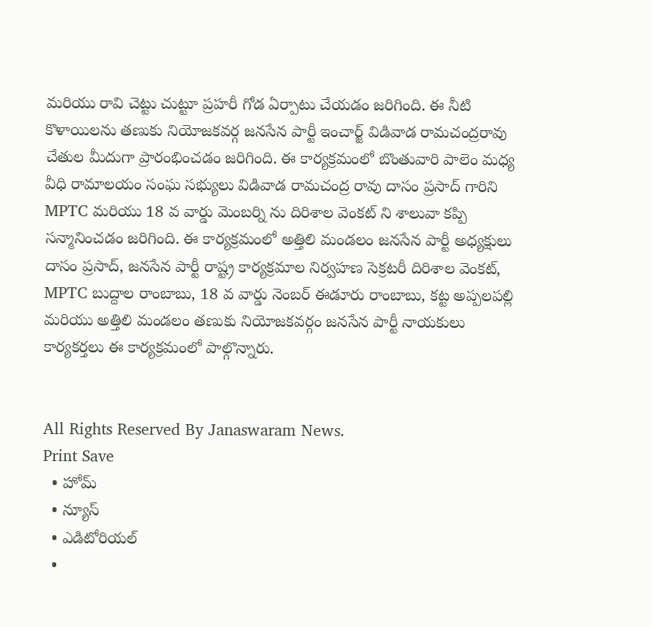మరియు రావి చెట్టు చుట్టూ ప్రహరీ గోడ ఏర్పాటు చేయడం జరిగింది. ఈ నీటి కొళాయిలను తణుకు నియోజకవర్గ జనసేన పార్టీ ఇంచార్జ్ విడివాడ రామచంద్రరావు చేతుల మీదుగా ప్రారంభించడం జరిగింది. ఈ కార్యక్రమంలో బొంతువారి పాలెం మధ్య వీధి రామాలయం సంఘ సభ్యులు విడివాడ రామచంద్ర రావు దాసం ప్రసాద్ గారిని MPTC మరియు 18 వ వార్డు మెంబర్ని ను దిరిశాల వెంకట్ ని శాలువా కప్పి సన్మానించడం జరిగింది. ఈ కార్యక్రమంలో అత్తిలి మండలం జనసేన పార్టీ అధ్యక్షులు దాసం ప్రసాద్, జనసేన పార్టీ రాష్ట్ర కార్యక్రమాల నిర్వహణ సెక్రటరీ దిరిశాల వెంకట్, MPTC బుద్దాల రాంబాబు, 18 వ వార్డు నెంబర్ ఈడూరు రాంబాబు, కట్ట అప్పలపల్లి మరియు అత్తిలి మండలం తణుకు నియోజకవర్గం జనసేన పార్టీ నాయకులు కార్యకర్తలు ఈ కార్యక్రమంలో పాల్గొన్నారు.


All Rights Reserved By Janaswaram News.
Print Save
  • హోమ్
  • న్యూస్
  • ఎడిటోరియల్
  •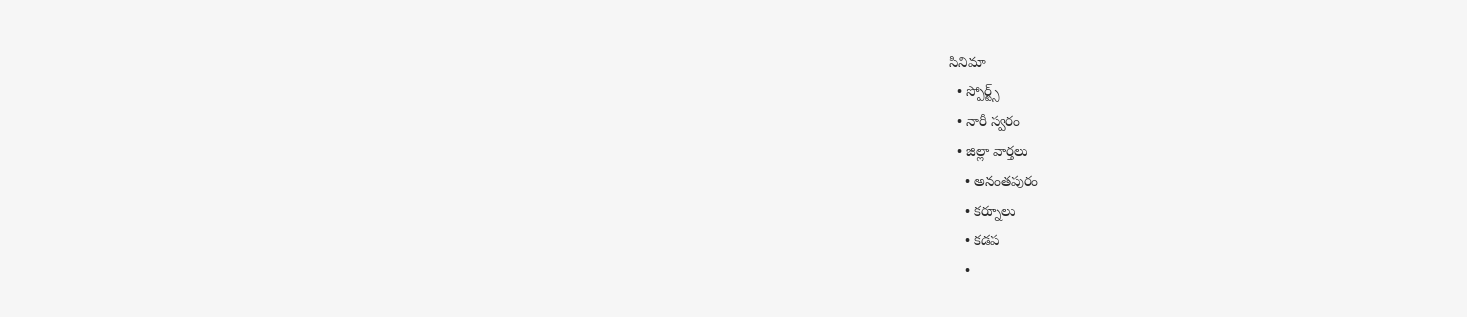సినిమా
  • స్పోర్ట్స్
  • నారీ స్వరం
  • జిల్లా వార్తలు
    • అనంతపురం
    • కర్నూలు
    • కడప
    •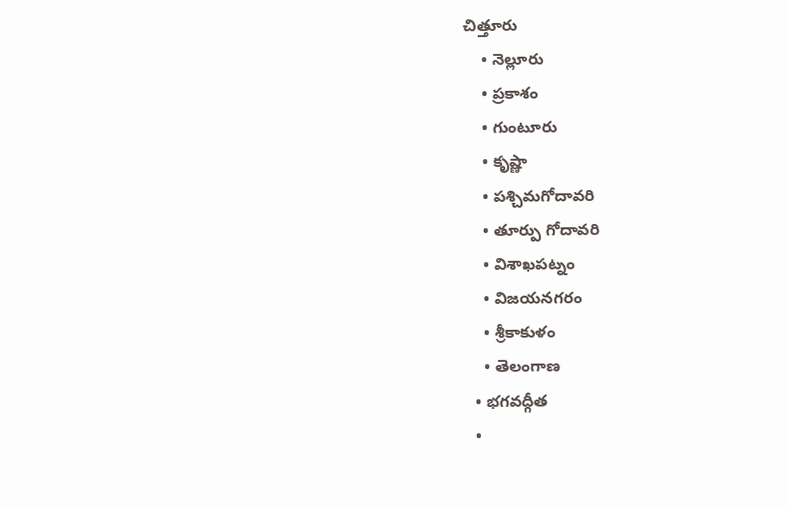చిత్తూరు
    • నెల్లూరు
    • ప్రకాశం
    • గుంటూరు
    • కృష్ణా
    • పశ్చిమగోదావరి
    • తూర్పు గోదావరి
    • విశాఖపట్నం
    • విజయనగరం
    • శ్రీకాకుళం
    • తెలంగాణ
  • భగవద్గీత
  •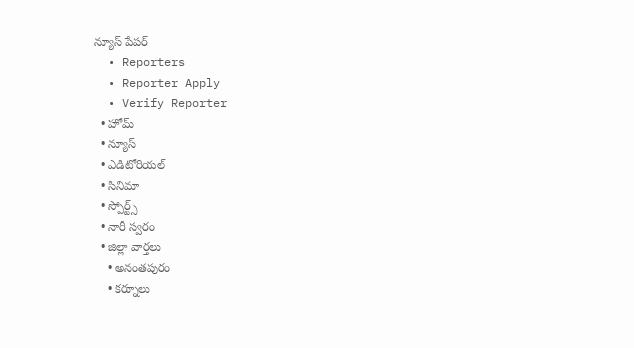న్యూస్ పేపర్
  • Reporters
  • Reporter Apply
  • Verify Reporter
  • హోమ్
  • న్యూస్
  • ఎడిటోరియల్
  • సినిమా
  • స్పోర్ట్స్
  • నారీ స్వరం
  • జిల్లా వార్తలు
    • అనంతపురం
    • కర్నూలు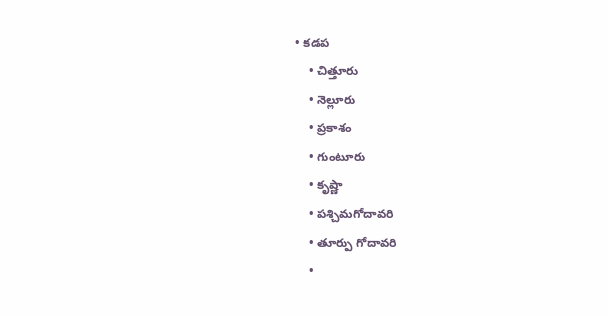• కడప
    • చిత్తూరు
    • నెల్లూరు
    • ప్రకాశం
    • గుంటూరు
    • కృష్ణా
    • పశ్చిమగోదావరి
    • తూర్పు గోదావరి
    •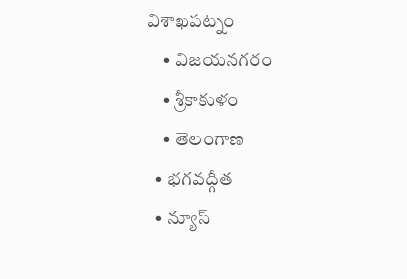విశాఖపట్నం
    • విజయనగరం
    • శ్రీకాకుళం
    • తెలంగాణ
  • భగవద్గీత
  • న్యూస్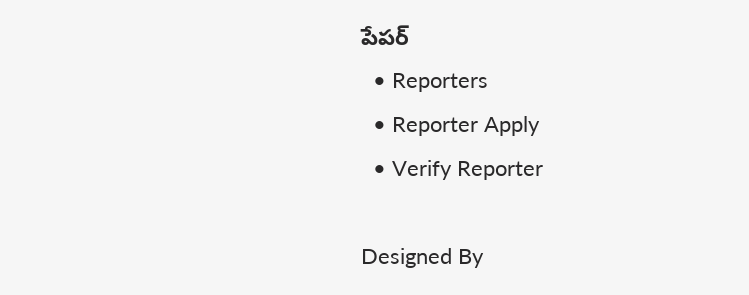పేపర్
  • Reporters
  • Reporter Apply
  • Verify Reporter

Designed By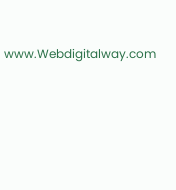www.Webdigitalway.com